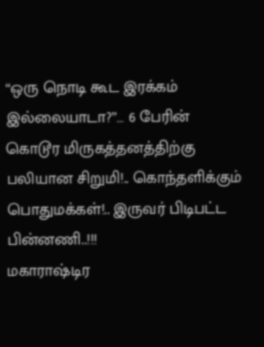“ஒரு நொடி கூட இரக்கம் இல்லையாடா?”… 6 பேரின் கொடூர மிருகத்தனத்திற்கு பலியான சிறுமி!.. கொந்தளிக்கும் பொதுமக்கள்!.. இருவர் பிடிபட்ட பின்னணி..!!!
மகாராஷ்டிர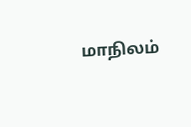மாநிலம்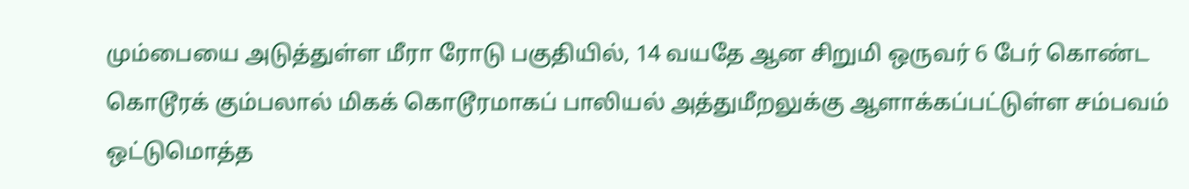மும்பையை அடுத்துள்ள மீரா ரோடு பகுதியில், 14 வயதே ஆன சிறுமி ஒருவர் 6 பேர் கொண்ட கொடூரக் கும்பலால் மிகக் கொடூரமாகப் பாலியல் அத்துமீறலுக்கு ஆளாக்கப்பட்டுள்ள சம்பவம் ஒட்டுமொத்த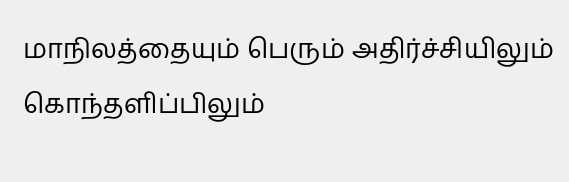மாநிலத்தையும் பெரும் அதிர்ச்சியிலும் கொந்தளிப்பிலும்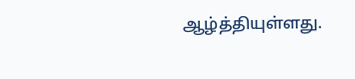ஆழ்த்தியுள்ளது.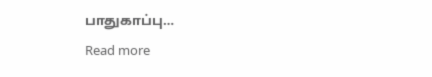பாதுகாப்பு…
Read more